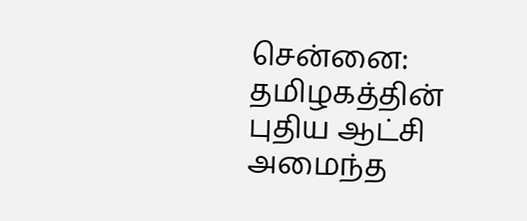சென்னை: தமிழகத்தின் புதிய ஆட்சி அமைந்த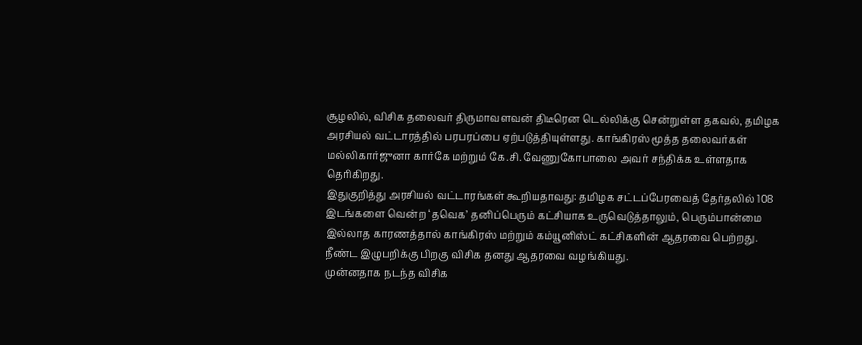சூழலில், விசிக தலைவர் திருமாவளவன் திடீரென டெல்லிக்கு சென்றுள்ள தகவல், தமிழக அரசியல் வட்டாரத்தில் பரபரப்பை ஏற்படுத்தியுள்ளது. காங்கிரஸ் மூத்த தலைவர்கள் மல்லிகார்ஜுனா கார்கே மற்றும் கே.சி. வேணுகோபாலை அவர் சந்திக்க உள்ளதாக தெரிகிறது.
இதுகுறித்து அரசியல் வட்டாரங்கள் கூறியதாவது: தமிழக சட்டப்பேரவைத் தேர்தலில் 108 இடங்களை வென்ற ‘தவெக’ தனிப்பெரும் கட்சியாக உருவெடுத்தாலும், பெரும்பான்மை இல்லாத காரணத்தால் காங்கிரஸ் மற்றும் கம்யூனிஸ்ட் கட்சிகளின் ஆதரவை பெற்றது. நீண்ட இழுபறிக்கு பிறகு விசிக தனது ஆதரவை வழங்கியது.
முன்னதாக நடந்த விசிக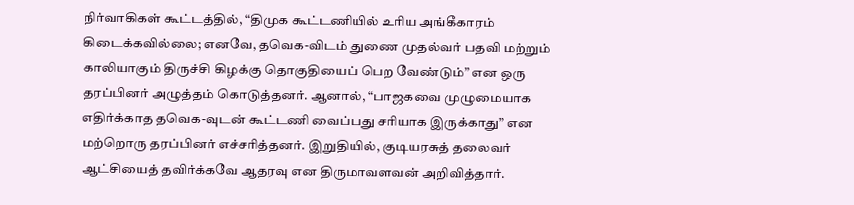நிர்வாகிகள் கூட்டத்தில், “திமுக கூட்டணியில் உரிய அங்கீகாரம் கிடைக்கவில்லை; எனவே, தவெக-விடம் துணை முதல்வர் பதவி மற்றும் காலியாகும் திருச்சி கிழக்கு தொகுதியைப் பெற வேண்டும்” என ஒரு தரப்பினர் அழுத்தம் கொடுத்தனர். ஆனால், “பாஜகவை முழுமையாக எதிர்க்காத தவெக-வுடன் கூட்டணி வைப்பது சரியாக இருக்காது” என மற்றொரு தரப்பினர் எச்சரித்தனர். இறுதியில், குடியரசுத் தலைவர் ஆட்சியைத் தவிர்க்கவே ஆதரவு என திருமாவளவன் அறிவித்தார்.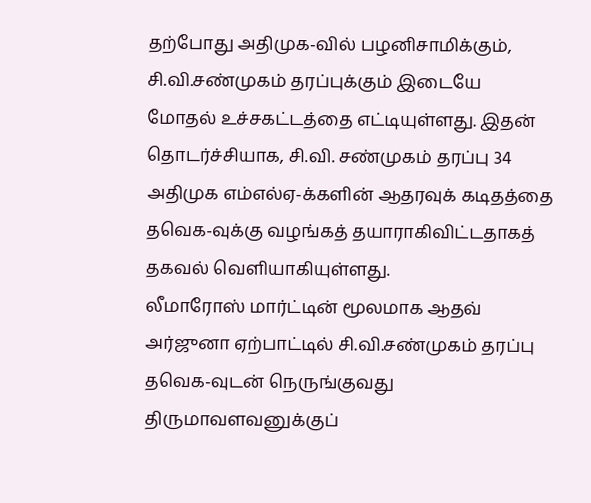தற்போது அதிமுக-வில் பழனிசாமிக்கும், சி.வி.சண்முகம் தரப்புக்கும் இடையே மோதல் உச்சகட்டத்தை எட்டியுள்ளது. இதன் தொடர்ச்சியாக, சி.வி. சண்முகம் தரப்பு 34 அதிமுக எம்எல்ஏ-க்களின் ஆதரவுக் கடிதத்தை தவெக-வுக்கு வழங்கத் தயாராகிவிட்டதாகத் தகவல் வெளியாகியுள்ளது.
லீமாரோஸ் மார்ட்டின் மூலமாக ஆதவ் அர்ஜுனா ஏற்பாட்டில் சி.வி.சண்முகம் தரப்பு தவெக-வுடன் நெருங்குவது திருமாவளவனுக்குப்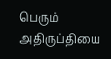பெரும் அதிருப்தியை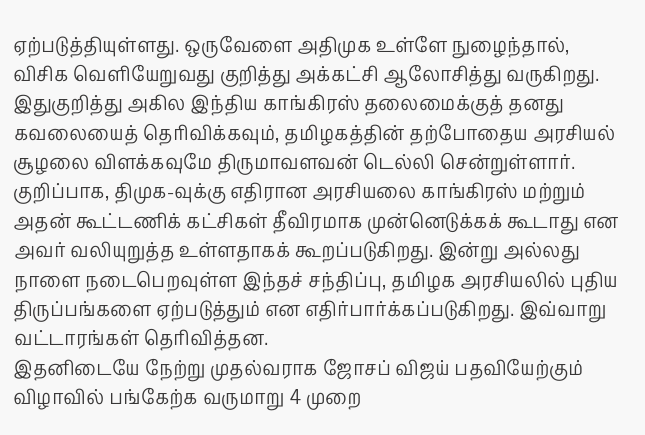ஏற்படுத்தியுள்ளது. ஒருவேளை அதிமுக உள்ளே நுழைந்தால், விசிக வெளியேறுவது குறித்து அக்கட்சி ஆலோசித்து வருகிறது.
இதுகுறித்து அகில இந்திய காங்கிரஸ் தலைமைக்குத் தனது கவலையைத் தெரிவிக்கவும், தமிழகத்தின் தற்போதைய அரசியல் சூழலை விளக்கவுமே திருமாவளவன் டெல்லி சென்றுள்ளார். குறிப்பாக, திமுக-வுக்கு எதிரான அரசியலை காங்கிரஸ் மற்றும் அதன் கூட்டணிக் கட்சிகள் தீவிரமாக முன்னெடுக்கக் கூடாது என அவர் வலியுறுத்த உள்ளதாகக் கூறப்படுகிறது. இன்று அல்லது நாளை நடைபெறவுள்ள இந்தச் சந்திப்பு, தமிழக அரசியலில் புதிய திருப்பங்களை ஏற்படுத்தும் என எதிர்பார்க்கப்படுகிறது. இவ்வாறு வட்டாரங்கள் தெரிவித்தன.
இதனிடையே நேற்று முதல்வராக ஜோசப் விஜய் பதவியேற்கும் விழாவில் பங்கேற்க வருமாறு 4 முறை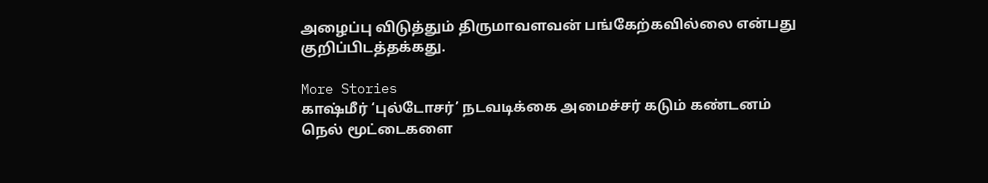அழைப்பு விடுத்தும் திருமாவளவன் பங்கேற்கவில்லை என்பது குறிப்பிடத்தக்கது.

More Stories
காஷ்மீர் ‘புல்டோசர்’ நடவடிக்கை அமைச்சர் கடும் கண்டனம்
நெல் மூட்டைகளை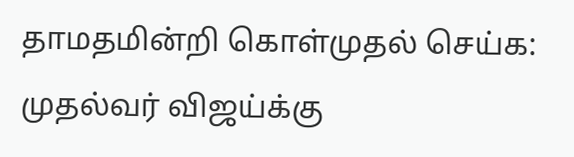தாமதமின்றி கொள்முதல் செய்க: முதல்வர் விஜய்க்கு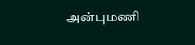அன்புமணி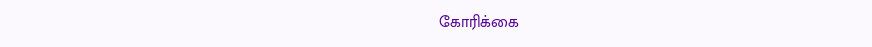கோரிக்கை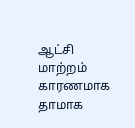ஆட்சி மாற்றம் காரணமாக தாமாக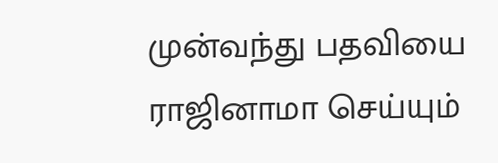முன்வந்து பதவியை ராஜினாமா செய்யும்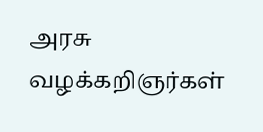அரசு வழக்கறிஞர்கள்